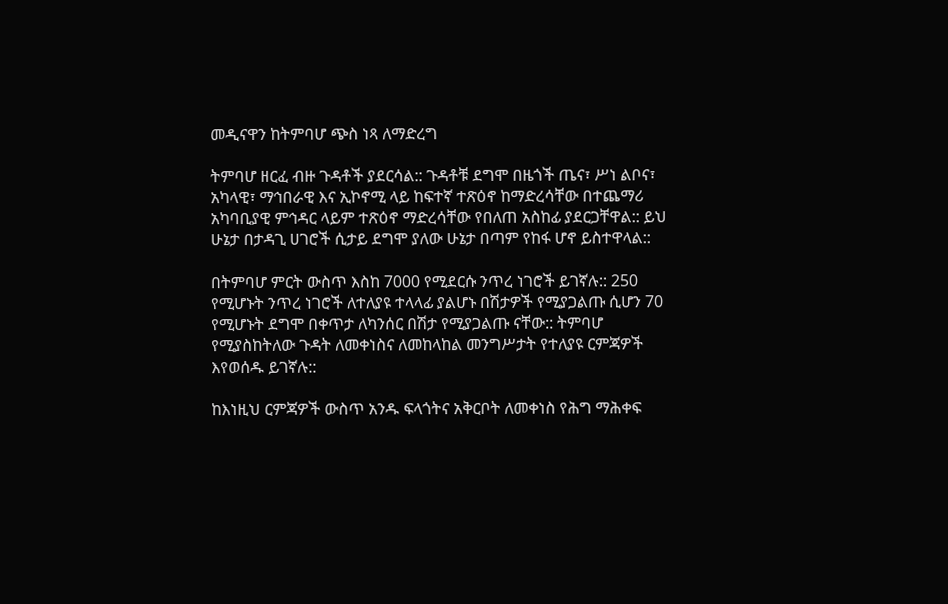መዲናዋን ከትምባሆ ጭስ ነጻ ለማድረግ

ትምባሆ ዘርፈ ብዙ ጉዳቶች ያደርሳል:: ጉዳቶቹ ደግሞ በዜጎች ጤና፣ ሥነ ልቦና፣ አካላዊ፣ ማኅበራዊ እና ኢኮኖሚ ላይ ከፍተኛ ተጽዕኖ ከማድረሳቸው በተጨማሪ አካባቢያዊ ምኅዳር ላይም ተጽዕኖ ማድረሳቸው የበለጠ አስከፊ ያደርጋቸዋል:: ይህ ሁኔታ በታዳጊ ሀገሮች ሲታይ ደግሞ ያለው ሁኔታ በጣም የከፋ ሆኖ ይስተዋላል::

በትምባሆ ምርት ውስጥ እስከ 7000 የሚደርሱ ንጥረ ነገሮች ይገኛሉ:: 250 የሚሆኑት ንጥረ ነገሮች ለተለያዩ ተላላፊ ያልሆኑ በሽታዎች የሚያጋልጡ ሲሆን 70 የሚሆኑት ደግሞ በቀጥታ ለካንሰር በሽታ የሚያጋልጡ ናቸው:: ትምባሆ የሚያስከትለው ጉዳት ለመቀነስና ለመከላከል መንግሥታት የተለያዩ ርምጃዎች እየወሰዱ ይገኛሉ::

ከእነዚህ ርምጃዎች ውስጥ አንዱ ፍላጎትና አቅርቦት ለመቀነስ የሕግ ማሕቀፍ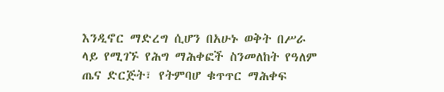እንዲኖር ማድረግ ሲሆን በአሁኑ ወቅት በሥራ ላይ የሚገኙ የሕግ ማሕቀፎች ስንመለከት የዓለም ጤና ድርጅት፣ የትምባሆ ቁጥጥር ማሕቀፍ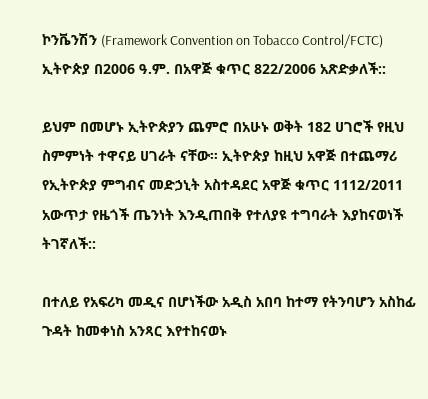ኮንቬንሽን (Framework Convention on Tobacco Control/FCTC) ኢትዮጵያ በ2006 ዓ.ም. በአዋጅ ቁጥር 822/2006 አጽድቃለች::

ይህም በመሆኑ ኢትዮጵያን ጨምሮ በአሁኑ ወቅት 182 ሀገሮች የዚህ ስምምነት ተዋናይ ሀገራት ናቸው። ኢትዮጵያ ከዚህ አዋጅ በተጨማሪ የኢትዮጵያ ምግብና መድኃኒት አስተዳደር አዋጅ ቁጥር 1112/2011 አውጥታ የዜጎች ጤንነት እንዲጠበቅ የተለያዩ ተግባራት እያከናወነች ትገኛለች::

በተለይ የአፍሪካ መዲና በሆነችው አዲስ አበባ ከተማ የትንባሆን አስከፊ ጉዳት ከመቀነስ አንጻር እየተከናወኑ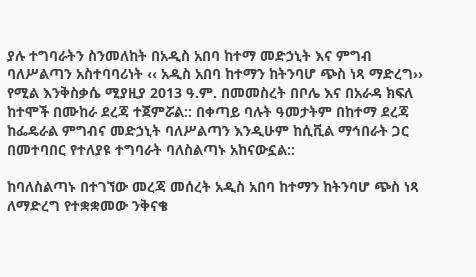ያሉ ተግባራትን ስንመለከት በአዲስ አበባ ከተማ መድኃኒት እና ምግብ ባለሥልጣን አስተባባሪነት ‹‹ አዲስ አበባ ከተማን ከትንባሆ ጭስ ነጻ ማድረግ›› የሚል እንቅስቃሴ ሚያዚያ 2013 ዓ.ም. በመመስረት በቦሌ እና በአራዳ ክፍለ ከተሞች በሙከራ ደረጃ ተጀምሯል:: በቀጣይ ባሉት ዓመታትም በከተማ ደረጃ ከፌዴራል ምግብና መድኃኒት ባለሥልጣን እንዲሁም ከሲቪል ማኅበራት ጋር በመተባበር የተለያዩ ተግባራት ባለስልጣኑ አከናውኗል::

ከባለስልጣኑ በተገኘው መረጃ መሰረት አዲስ አበባ ከተማን ከትንባሆ ጭስ ነጻ ለማድረግ የተቋቋመው ንቅናቄ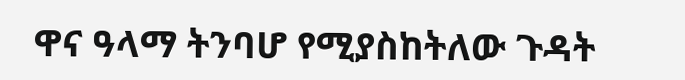ዋና ዓላማ ትንባሆ የሚያስከትለው ጉዳት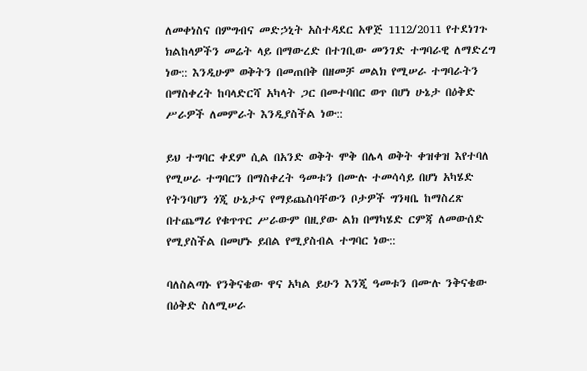ለመቀነስና በምግብና መድኃኒት አስተዳደር አዋጅ 1112/2011 የተደነገጉ ክልከላዎችን መሬት ላይ በማውረድ በተገቢው መንገድ ተግባራዊ ለማድረግ ነው:: እንዲሁም ወቅትን በመጠበቅ በዘመቻ መልክ የሚሠራ ተግባራትን በማስቀረት ከባላድርሻ አካላት ጋር በመተባበር ወጥ በሆነ ሁኔታ በዕቅድ ሥራዎች ለመምራት እንዲያስችል ነው::

ይህ ተግባር ቀደም ሲል በአንድ ወቅት ሞቅ በሌላ ወቅት ቀዝቀዝ እየተባለ የሚሠራ ተግባርን በማስቀረት ዓመቱን በሙሉ ተመሳሳይ በሆነ አካሄድ የትንባሆን ጎጂ ሁኔታና የማይጨስባቸውን ቦታዎች ግንዛቤ ከማስረጽ በተጨማሪ የቁጥጥር ሥራውም በዚያው ልክ በማካሄድ ርምጃ ለመውሰድ የሚያስችል በመሆኑ ይበል የሚያስብል ተግባር ነው::

ባለስልጣኑ የንቅናቄው ዋና አካል ይሁን እንጂ ዓመቱን በሙሉ ንቅናቄው በዕቅድ ስለሚሠራ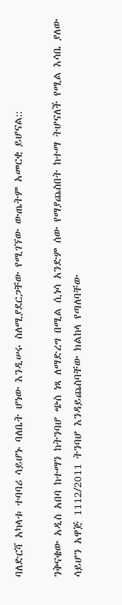ባለድርሻ አካላቱ ተባባሪ ሳይሆኑ ባለቤት ሆነው እንዲሠሩ ስለሚያደርጋቸው የሚገኘው ውጤትም አመርቂ ይሆናል::

ንቅናቄው አዲስ አበባ ከተማን ከትንባሆ ጭስ ነጻ ለማድረግ በሚል ሲነሳ አንድም ሰው የማያጨስበት ከተማ ትሆናለች የሚል እሳቤ ያለው ሳይሆን አዋጅ 1112/2011 ትንባሆ እንዳይጨስባቸው ክልከላ የጣለባቸው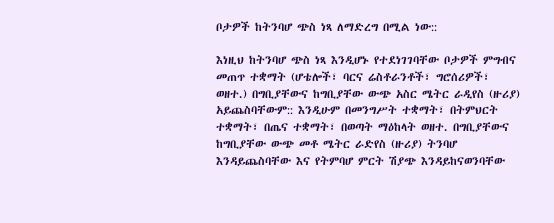ቦታዎች ከትንባሆ ጭስ ነጻ ለማድረግ በሚል ነው::

እነዚህ ከትንባሆ ጭስ ነጻ እንዲሆኑ የተደነገገባቸው ቦታዎች ምግብና መጠጥ ተቋማት (ሆቴሎች፣ ባርና ሬስቶራንቶች፣ ግሮሰሪዎች፣ ወዘተ.) በግቢያቸውና ከግቢያቸው ውጭ አስር ሜትር ራዲየስ (ዙሪያ) አይጨስባቸውም:: እንዲሁም በመንግሥት ተቋማት፣ በትምህርት ተቋማት፣ በጤና ተቋማት፣ በወጣት ማዕከላት ወዘተ. በግቢያቸውና ከግቢያቸው ውጭ መቶ ሜትር ራድየስ (ዙሪያ) ትንባሆ እንዳይጨስባቸው እና የትምባሆ ምርት ሽያጭ እንዳይከናወንባቸው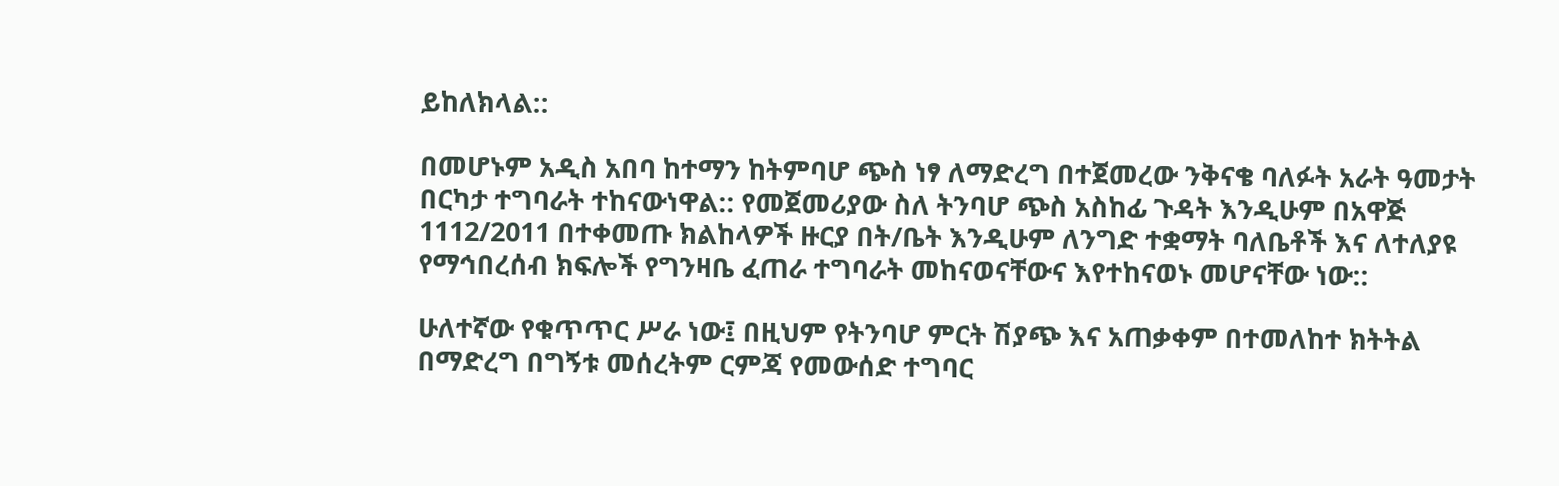ይከለክላል::

በመሆኑም አዲስ አበባ ከተማን ከትምባሆ ጭስ ነፃ ለማድረግ በተጀመረው ንቅናቄ ባለፉት አራት ዓመታት በርካታ ተግባራት ተከናውነዋል:: የመጀመሪያው ስለ ትንባሆ ጭስ አስከፊ ጉዳት እንዲሁም በአዋጅ 1112/2011 በተቀመጡ ክልከላዎች ዙርያ በት/ቤት እንዲሁም ለንግድ ተቋማት ባለቤቶች እና ለተለያዩ የማኅበረሰብ ክፍሎች የግንዛቤ ፈጠራ ተግባራት መከናወናቸውና እየተከናወኑ መሆናቸው ነው::

ሁለተኛው የቁጥጥር ሥራ ነው፤ በዚህም የትንባሆ ምርት ሽያጭ እና አጠቃቀም በተመለከተ ክትትል በማድረግ በግኝቱ መሰረትም ርምጃ የመውሰድ ተግባር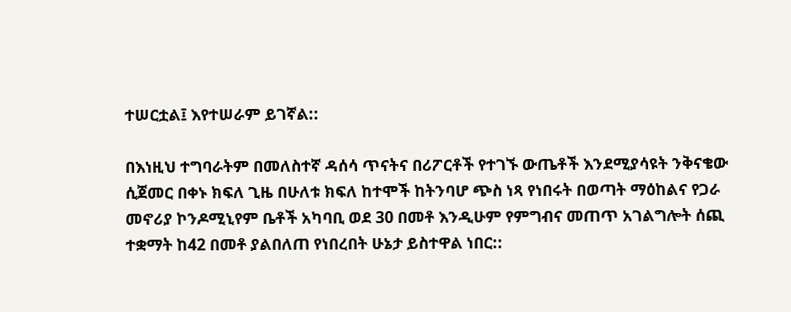ተሠርቷል፤ እየተሠራም ይገኛል::

በእነዚህ ተግባራትም በመለስተኛ ዳሰሳ ጥናትና በሪፖርቶች የተገኙ ውጤቶች እንደሚያሳዩት ንቅናቄው ሲጀመር በቀኑ ክፍለ ጊዜ በሁለቱ ክፍለ ከተሞች ከትንባሆ ጭስ ነጻ የነበሩት በወጣት ማዕከልና የጋራ መኖሪያ ኮንዶሚኒየም ቤቶች አካባቢ ወደ 30 በመቶ እንዲሁም የምግብና መጠጥ አገልግሎት ሰጪ ተቋማት ከ42 በመቶ ያልበለጠ የነበረበት ሁኔታ ይስተዋል ነበር::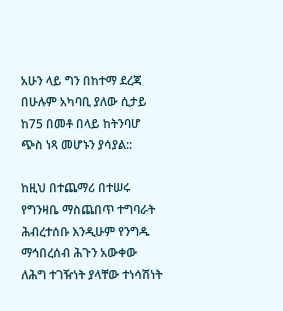አሁን ላይ ግን በከተማ ደረጃ በሁሉም አካባቢ ያለው ሲታይ ከ75 በመቶ በላይ ከትንባሆ ጭስ ነጻ መሆኑን ያሳያል::

ከዚህ በተጨማሪ በተሠሩ የግንዛቤ ማስጨበጥ ተግባራት ሕብረተሰቡ እንዲሁም የንግዱ ማኅበረሰብ ሕጉን አውቀው ለሕግ ተገዥነት ያላቸው ተነሳሽነት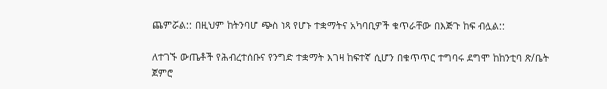ጨምሯል:: በዚህም ከትንባሆ ጭስ ነጻ የሆኑ ተቋማትና አካባቢዎች ቁጥራቸው በእጅጉ ከፍ ብሏል::

ለተገኙ ውጤቶች የሕብረተሰቡና የንግድ ተቋማት እገዛ ከፍተኛ ሲሆን በቁጥጥር ተግባሩ ደግሞ ከከንቲባ ጽ/ቤት ጀምሮ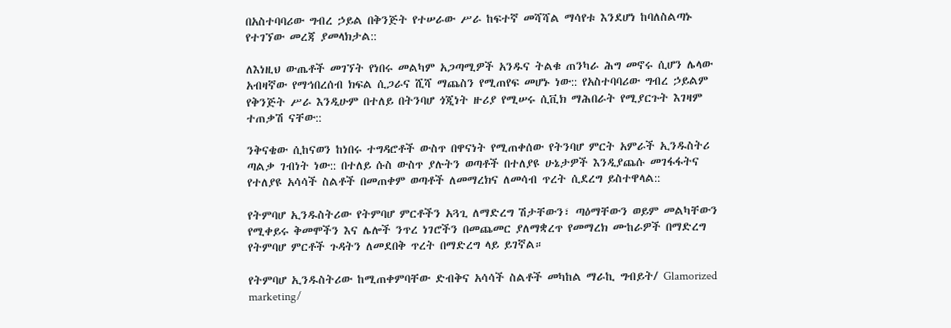በአስተባባሪው ግብረ ኃይል በቅንጅት የተሠራው ሥራ ከፍተኛ መሻሻል ማሳየቱ እንደሆነ ከባለስልጣኑ የተገኘው መረጃ ያመላክታል::

ለእነዚህ ውጤቶች መገኘት የነበሩ መልካም አጋጣሚዎች አንዱና ትልቁ ጠንካራ ሕግ መኖሩ ሲሆን ሌላው አብዛኛው የማኅበረሰብ ክፍል ሲጋራና ሺሻ ማጨስን የሚጠየፍ መሆኑ ነው:: የአስተባባሪው ግብረ ኃይልም የቅንጅት ሥራ እንዲሁም በተለይ በትንባሆ ጎጂነት ዙሪያ የሚሠሩ ሲቪክ ማሕበራት የሚያርጉት እገዛም ተጠቃሽ ናቸው::

ንቅናቄው ሲከናወን ከነበሩ ተግዳሮቶች ውስጥ በዋናነት የሚጠቀሰው የትንባሆ ምርት አምራች ኢንዱስትሪ ጣልቃ ገብነት ነው:: በተለይ ሱስ ውስጥ ያሉትን ወጣቶች በተለያዩ ሁኔታዎች እንዲያጨሱ መገፋፋትና የተለያዩ አሳሳች ስልቶች በመጠቀም ወጣቶች ለመማረክና ለመሳብ ጥረት ሲደረግ ይስተዋላል::

የትምባሆ ኢንዱስትሪው የትምባሆ ምርቶችን አጓጊ ለማድረግ ሽታቸውን፣ ጣዕማቸውን ወይም መልካቸውን የሚቀይሩ ቅመሞችን እና ሌሎች ንጥረ ነገሮችን በመጨመር ያለማቋረጥ የመማረክ ሙከራዎች በማድረግ የትምባሆ ምርቶች ጉዳትን ለመደበቅ ጥረት በማድረግ ላይ ይገኛል።

የትምባሆ ኢንዱስትሪው ከሚጠቀምባቸው ድብቅና አሳሳች ስልቶች መካከል ማራኪ ግብይት/ Glamorized marketing/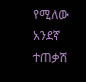የሚለው አንደኛ ተጠቃሽ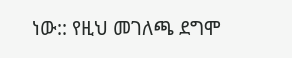ነው:: የዚህ መገለጫ ደግሞ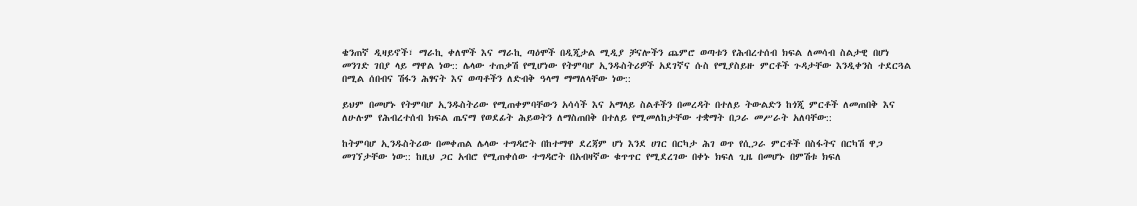ቄንጠኛ ዲዛይኖች፣ ማራኪ ቀለሞች እና ማራኪ ጣዕሞች በዲጂታል ሚዲያ ቻናሎችን ጨምሮ ወጣቱን የሕብረተሰብ ክፍል ለመሳብ ስልታዊ በሆነ መንገድ ገበያ ላይ ማዋል ነው:: ሌላው ተጠቃሽ የሚሆነው የትምባሆ ኢንዱስትሪዎች አደገኛና ሱስ የሚያስይዙ ምርቶች ጉዳታቸው እንዲቀንስ ተደርጓል በሚል ሰበብና ሽፋን ሕፃናት እና ወጣቶችን ለድብቅ ዓላማ ማማለላቸው ነው::

ይህም በመሆኑ የትምባሆ ኢንዱስትሪው የሚጠቀምባቸውን አሳሳች እና አማላይ ስልቶችን በመረዳት በተለይ ትውልድን ከጎጂ ምርቶች ለመጠበቅ እና ለሁሉም የሕብረተሰብ ክፍል ጤናማ የወደፊት ሕይወትን ለማስጠበቅ በተለይ የሚመለከታቸው ተቋማት በጋራ መሥራት አለባቸው::

ከትምባሆ ኢንዱስትሪው በመቀጠል ሌላው ተግዳሮት በከተማዋ ደረጃም ሆነ እንደ ሀገር በርካታ ሕገ ወጥ የሲጋራ ምርቶች በስፋትና በርካሽ ዋጋ መገኘታቸው ነው:: ከዚህ ጋር አብሮ የሚጠቀሰው ተግዳሮት በአብዛኛው ቁጥጥር የሚደረገው በቀኑ ክፍለ ጊዜ በመሆኑ በምሽቱ ክፍለ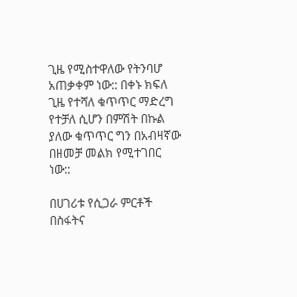ጊዜ የሚስተዋለው የትንባሆ አጠቃቀም ነው:: በቀኑ ክፍለ ጊዜ የተሻለ ቁጥጥር ማድረግ የተቻለ ሲሆን በምሽት በኩል ያለው ቁጥጥር ግን በአብዛኛው በዘመቻ መልክ የሚተገበር ነው::

በሀገሪቱ የሲጋራ ምርቶች በስፋትና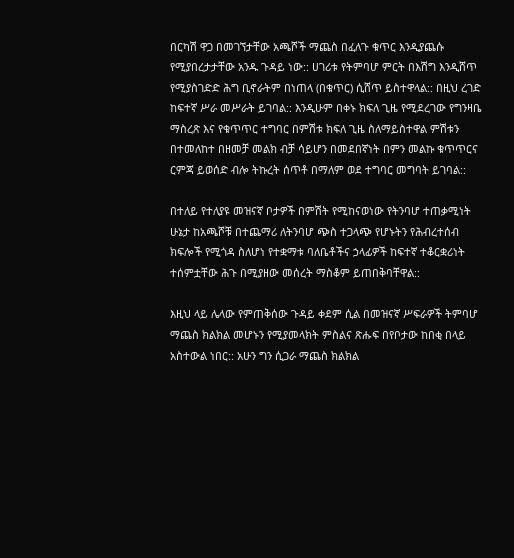በርካሽ ዋጋ በመገኘታቸው አጫሾች ማጨስ በፈለጉ ቁጥር እንዲያጨሱ የሚያበረታታቸው አንዱ ጉዳይ ነው:: ሀገሪቱ የትምባሆ ምርት በእሽግ እንዲሸጥ የሚያስገድድ ሕግ ቢኖራትም በነጠላ (በቁጥር) ሲሸጥ ይስተዋላል:: በዚህ ረገድ ከፍተኛ ሥራ መሥራት ይገባል:: እንዲሁም በቀኑ ክፍለ ጊዜ የሚደረገው የግንዛቤ ማስረጽ እና የቁጥጥር ተግባር በምሽቱ ክፍለ ጊዜ ስለማይስተዋል ምሽቱን በተመለከተ በዘመቻ መልክ ብቻ ሳይሆን በመደበኛነት በምን መልኩ ቁጥጥርና ርምጃ ይወሰድ ብሎ ትኩረት ሰጥቶ በማለም ወደ ተግባር መግባት ይገባል::

በተለይ የተለያዩ መዝናኛ ቦታዎች በምሽት የሚከናወነው የትንባሆ ተጠቃሚነት ሁኔታ ከአጫሾቹ በተጨማሪ ለትንባሆ ጭስ ተጋላጭ የሆኑትን የሕብረተሰብ ክፍሎች የሚጎዳ ስለሆነ የተቋማቱ ባለቤቶችና ኃላፊዎች ከፍተኛ ተቆርቋሪነት ተሰምቷቸው ሕጉ በሚያዘው መሰረት ማስቆም ይጠበቅባቸዋል::

እዚህ ላይ ሌላው የምጠቅሰው ጉዳይ ቀደም ሲል በመዝናኛ ሥፍራዎች ትምባሆ ማጨስ ክልክል መሆኑን የሚያመላክት ምስልና ጽሑፍ በየቦታው ከበቂ በላይ አስተውል ነበር:: አሁን ግን ሲጋራ ማጨስ ክልክል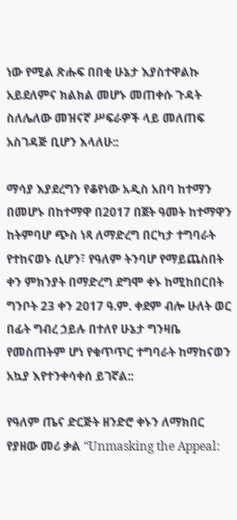ነው የሚል ጽሑፍ በበቂ ሁኔታ እያስተዋልኩ አይደለምና ክልክል መሆኑ መጠቀሱ ጉዳት ስለሌለው መዝናኛ ሥፍራዎች ላይ መለጠፍ አስገዳጅ ቢሆን እላለሁ::

ማሳያ እያደረግን የቆየነው አዲስ አበባ ከተማን በመሆኑ በከተማዋ በ2017 በጀት ዓመት ከተማዋን ከትምባሆ ጭስ ነጻ ለማድረግ በርካታ ተግባራት የተከናወኑ ሲሆን፣ የዓለም ትንባሆ የማይጨስበት ቀን ምክንያት በማድረግ ደግሞ ቀኑ ከሚከበርበት ግንቦት 23 ቀን 2017 ዓ.ም. ቀደም ብሎ ሁለት ወር በፊት ግብረ ኃይሉ በተለየ ሁኔታ ግንዛቤ የመስጠትም ሆነ የቁጥጥር ተግባራት ከማከናወን አኳያ እየተንቀሳቀሰ ይገኛል::

የዓለም ጤና ድርጅት ዘንድሮ ቀኑን ለማክበር የያዘው መሪ ቃል “Unmasking the Appeal: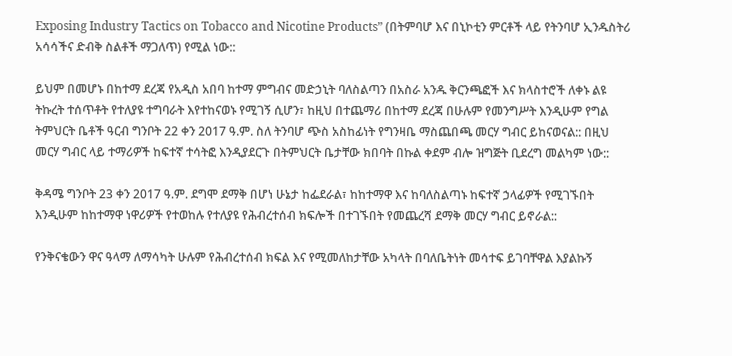Exposing Industry Tactics on Tobacco and Nicotine Products” (በትምባሆ እና በኒኮቲን ምርቶች ላይ የትንባሆ ኢንዱስትሪ አሳሳችና ድብቅ ስልቶች ማጋለጥ) የሚል ነው::

ይህም በመሆኑ በከተማ ደረጃ የአዲስ አበባ ከተማ ምግብና መድኃኒት ባለስልጣን በአስራ አንዱ ቅርንጫፎች እና ክላስተሮች ለቀኑ ልዩ ትኩረት ተሰጥቶት የተለያዩ ተግባራት እየተከናወኑ የሚገኝ ሲሆን፣ ከዚህ በተጨማሪ በከተማ ደረጃ በሁሉም የመንግሥት እንዲሁም የግል ትምህርት ቤቶች ዓርብ ግንቦት 22 ቀን 2017 ዓ.ም. ስለ ትንባሆ ጭስ አስከፊነት የግንዛቤ ማስጨበጫ መርሃ ግብር ይከናወናል:: በዚህ መርሃ ግብር ላይ ተማሪዎች ከፍተኛ ተሳትፎ እንዲያደርጉ በትምህርት ቤታቸው ክበባት በኩል ቀደም ብሎ ዝግጅት ቢደረግ መልካም ነው::

ቅዳሜ ግንቦት 23 ቀን 2017 ዓ.ም. ደግሞ ደማቅ በሆነ ሁኔታ ከፌደራል፣ ከከተማዋ እና ከባለስልጣኑ ከፍተኛ ኃላፊዎች የሚገኙበት እንዲሁም ከከተማዋ ነዋሪዎች የተወከሉ የተለያዩ የሕብረተሰብ ክፍሎች በተገኙበት የመጨረሻ ደማቅ መርሃ ግብር ይኖራል::

የንቅናቄውን ዋና ዓላማ ለማሳካት ሁሉም የሕብረተሰብ ክፍል እና የሚመለከታቸው አካላት በባለቤትነት መሳተፍ ይገባቸዋል እያልኩኝ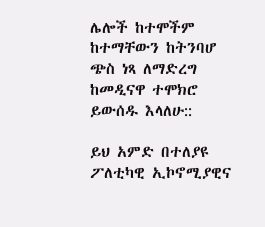ሌሎች ከተሞችም ከተማቸውን ከትንባሆ ጭስ ነጻ ለማድረግ ከመዲናዋ ተሞክሮ ይውሰዱ እላለሁ::

ይህ አምድ በተለያዩ ፖለቲካዊ ኢኮኖሚያዊና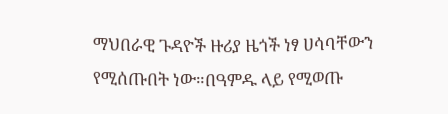ማህበራዊ ጉዳዮች ዙሪያ ዜጎች ነፃ ሀሳባቸውን የሚሰጡበት ነው።በዓምዱ ላይ የሚወጡ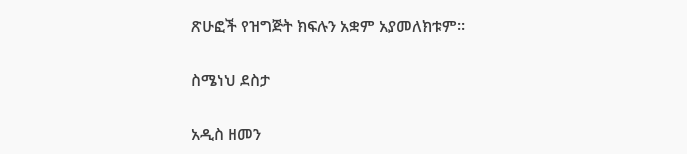ጽሁፎች የዝግጅት ክፍሉን አቋም አያመለክቱም።

ስሜነህ ደስታ

አዲስ ዘመን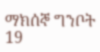ማክሰኞ ግንቦት 19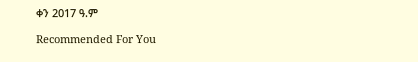ቀን 2017 ዓ.ም

Recommended For You